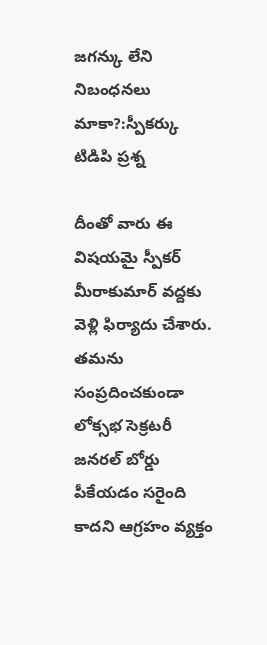జగన్కు లేని నిబంధనలు మాకా?:స్పీకర్కు టిడిపి ప్రశ్న

దీంతో వారు ఈ విషయమై స్పీకర్ మీరాకుమార్ వద్దకు వెళ్లి ఫిర్యాదు చేశారు. తమను సంప్రదించకుండా లోక్సభ సెక్రటరీ జనరల్ బోర్డు పీకేయడం సరైంది కాదని ఆగ్రహం వ్యక్తం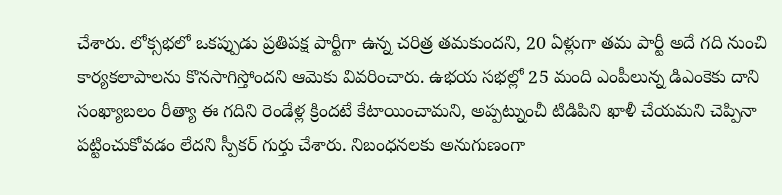చేశారు. లోక్సభలో ఒకప్పుడు ప్రతిపక్ష పార్టీగా ఉన్న చరిత్ర తమకుందని, 20 ఏళ్లుగా తమ పార్టీ అదే గది నుంచి కార్యకలాపాలను కొనసాగిస్తోందని ఆమెకు వివరించారు. ఉభయ సభల్లో 25 మంది ఎంపీలున్న డిఎంకెకు దాని సంఖ్యాబలం రీత్యా ఈ గదిని రెండేళ్ల క్రిందటే కేటాయించామని, అప్పట్నుంచీ టిడిపిని ఖాళీ చేయమని చెప్పినా పట్టించుకోవడం లేదని స్పీకర్ గుర్తు చేశారు. నిబంధనలకు అనుగుణంగా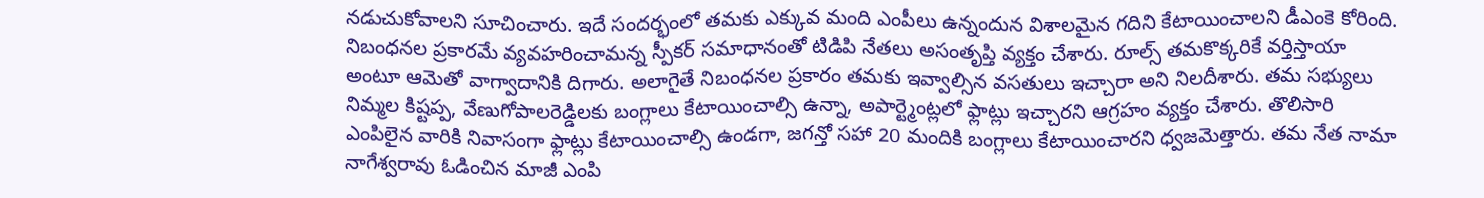నడుచుకోవాలని సూచించారు. ఇదే సందర్భంలో తమకు ఎక్కువ మంది ఎంపీలు ఉన్నందున విశాలమైన గదిని కేటాయించాలని డీఎంకె కోరింది.
నిబంధనల ప్రకారమే వ్యవహరించామన్న స్పీకర్ సమాధానంతో టిడిపి నేతలు అసంతృప్తి వ్యక్తం చేశారు. రూల్స్ తమకొక్కరికే వర్తిస్తాయా అంటూ ఆమెతో వాగ్వాదానికి దిగారు. అలాగైతే నిబంధనల ప్రకారం తమకు ఇవ్వాల్సిన వసతులు ఇచ్చారా అని నిలదీశారు. తమ సభ్యులు నిమ్మల కిష్టప్ప, వేణుగోపాలరెడ్డిలకు బంగ్లాలు కేటాయించాల్సి ఉన్నా, అపార్ట్మెంట్లలో ఫ్లాట్లు ఇచ్చారని ఆగ్రహం వ్యక్తం చేశారు. తొలిసారి ఎంపిలైన వారికి నివాసంగా ఫ్లాట్లు కేటాయించాల్సి ఉండగా, జగన్తో సహా 20 మందికి బంగ్లాలు కేటాయించారని ధ్వజమెత్తారు. తమ నేత నామా నాగేశ్వరావు ఓడించిన మాజీ ఎంపి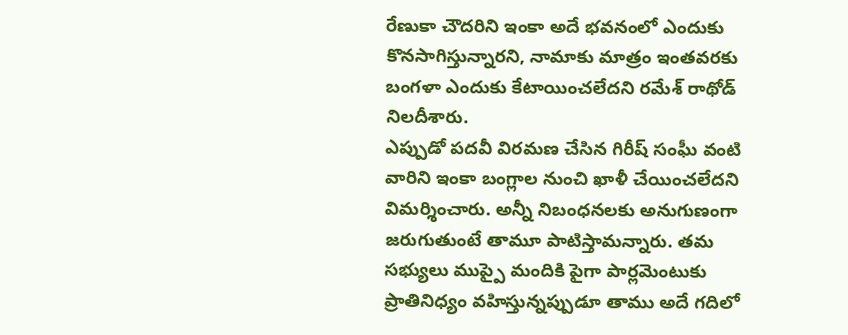రేణుకా చౌదరిని ఇంకా అదే భవనంలో ఎందుకు కొనసాగిస్తున్నారని, నామాకు మాత్రం ఇంతవరకు బంగళా ఎందుకు కేటాయించలేదని రమేశ్ రాథోడ్ నిలదీశారు.
ఎప్పుడో పదవీ విరమణ చేసిన గిరీష్ సంఘీ వంటి వారిని ఇంకా బంగ్లాల నుంచి ఖాళీ చేయించలేదని విమర్శించారు. అన్నీ నిబంధనలకు అనుగుణంగా జరుగుతుంటే తామూ పాటిస్తామన్నారు. తమ సభ్యులు ముప్పై మందికి పైగా పార్లమెంటుకు ప్రాతినిధ్యం వహిస్తున్నప్పుడూ తాము అదే గదిలో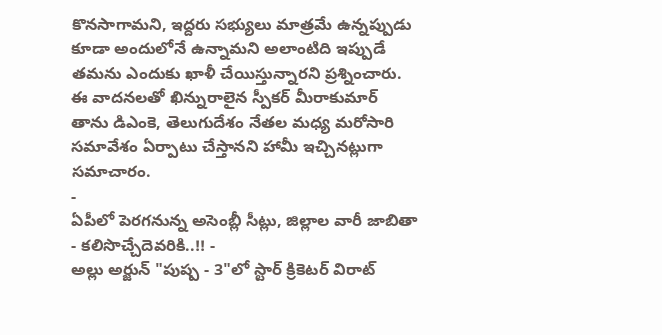కొనసాగామని, ఇద్దరు సభ్యులు మాత్రమే ఉన్నప్పుడు కూడా అందులోనే ఉన్నామని అలాంటిది ఇప్పుడే తమను ఎందుకు ఖాళీ చేయిస్తున్నారని ప్రశ్నించారు. ఈ వాదనలతో ఖిన్నురాలైన స్పీకర్ మీరాకుమార్ తాను డిఎంకె, తెలుగుదేశం నేతల మధ్య మరోసారి సమావేశం ఏర్పాటు చేస్తానని హామీ ఇచ్చినట్లుగా సమాచారం.
-
ఏపీలో పెరగనున్న అసెంబ్లీ సీట్లు, జిల్లాల వారీ జాబితా - కలిసొచ్చేదెవరికి..!! -
అల్లు అర్జున్ "పుష్ప - 3"లో స్టార్ క్రికెటర్ విరాట్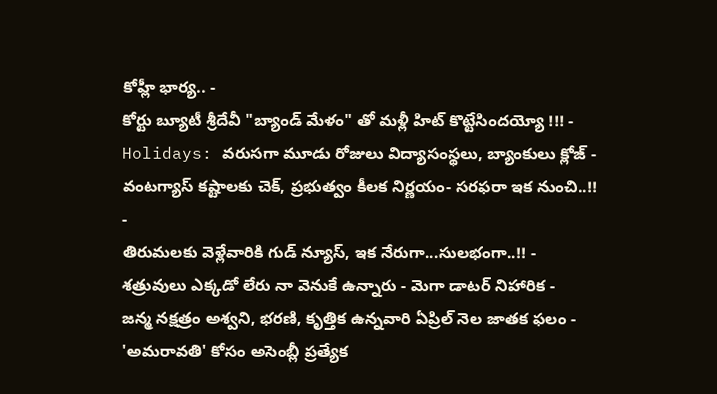కోహ్లీ భార్య.. -
కోర్టు బ్యూటీ శ్రీదేవీ "బ్యాండ్ మేళం" తో మళ్లీ హిట్ కొట్టేసిందయ్యో !!! -
Holidays: వరుసగా మూడు రోజులు విద్యాసంస్థలు, బ్యాంకులు క్లోజ్ -
వంటగ్యాస్ కష్టాలకు చెక్, ప్రభుత్వం కీలక నిర్ణయం- సరఫరా ఇక నుంచి..!! -
తిరుమలకు వెళ్లేవారికి గుడ్ న్యూస్, ఇక నేరుగా...సులభంగా..!! -
శత్రువులు ఎక్కడో లేరు నా వెనుకే ఉన్నారు - మెగా డాటర్ నిహారిక -
జన్మ నక్షత్రం అశ్వని, భరణి, కృత్తిక ఉన్నవారి ఏప్రిల్ నెల జాతక ఫలం -
'అమరావతి' కోసం అసెంబ్లీ ప్రత్యేక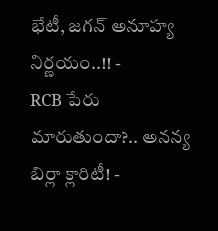భేటీ, జగన్ అనూహ్య నిర్ణయం..!! -
RCB పేరు మారుతుందా?.. అనన్య బిర్లా క్లారిటీ! -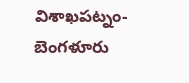విశాఖపట్నం-బెంగళూరు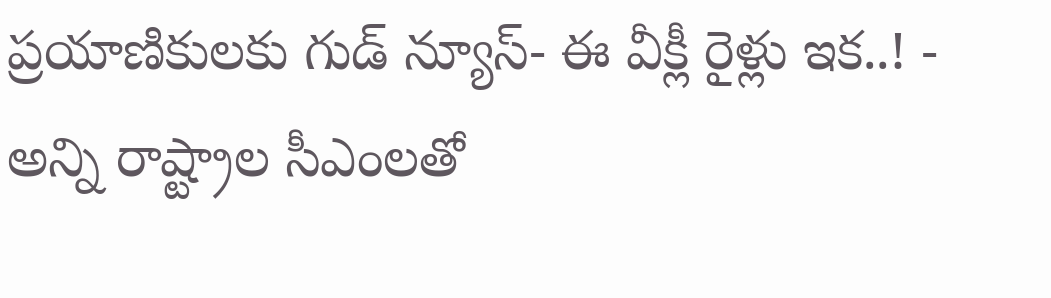ప్రయాణికులకు గుడ్ న్యూస్- ఈ వీక్లీ రైళ్లు ఇక..! -
అన్ని రాష్ట్రాల సీఎంలతో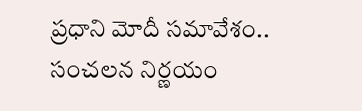ప్రధాని మోదీ సమావేశం.. సంచలన నిర్ణయం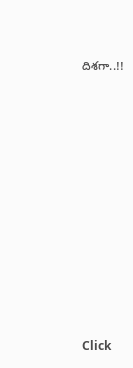దిశగా..!!












Click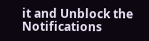it and Unblock the Notifications